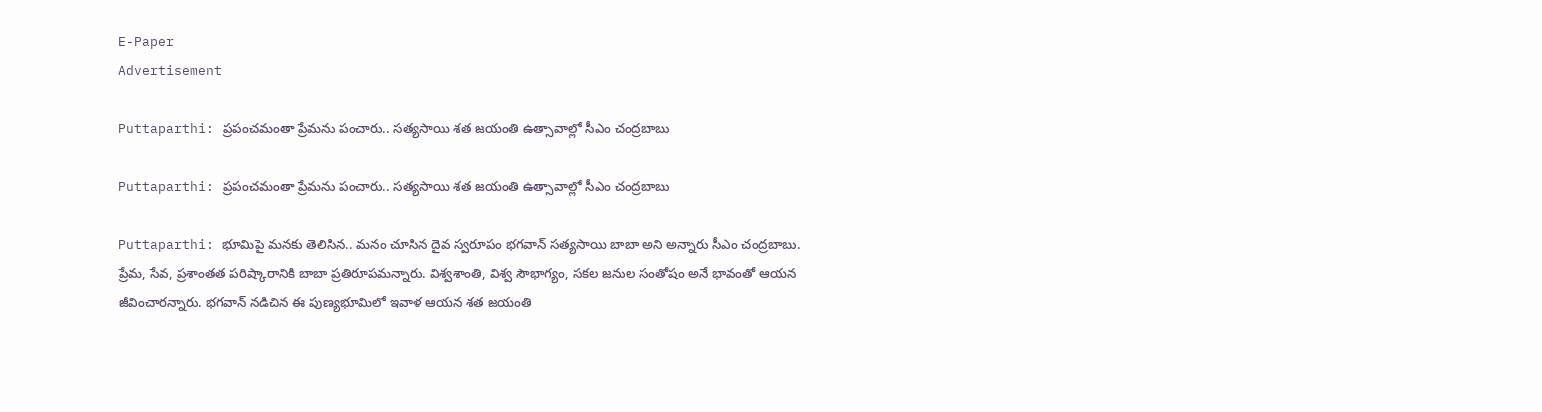E-Paper
Advertisement

Puttaparthi: ప్రపంచమంతా ప్రేమను పంచారు.. సత్యసాయి శత జయంతి ఉత్సావాల్లో సీఎం చంద్రబాబు

Puttaparthi: ప్రపంచమంతా ప్రేమను పంచారు.. సత్యసాయి శత జయంతి ఉత్సావాల్లో సీఎం చంద్రబాబు

Puttaparthi: భూమిపై మనకు తెలిసిన.. మనం చూసిన దైవ స్వరూపం భగవాన్ సత్యసాయి బాబా అని అన్నారు సీఎం చంద్రబాబు. ప్రేమ, సేవ, ప్రశాంతత పరిష్కారానికి బాబా ప్రతిరూపమన్నారు. విశ్వశాంతి, విశ్వ సౌభాగ్యం, సకల జనుల సంతోషం అనే భావంతో ఆయన జీవించారన్నారు. భగవాన్ నడిచిన ఈ పుణ్యభూమిలో ఇవాళ ఆయన శత జయంతి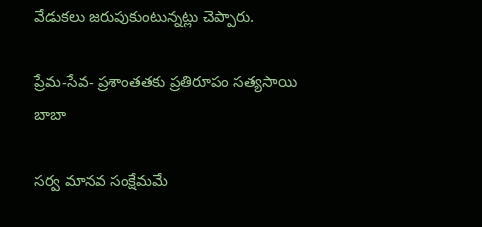వేడుకలు జరుపుకుంటున్నట్లు చెప్పారు.

ప్రేమ-సేవ- ప్రశాంతతకు ప్రతిరూపం సత్యసాయి బాబా

సర్వ మానవ సంక్షేమమే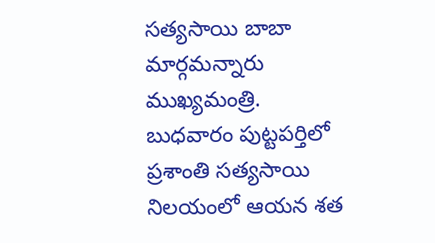సత్యసాయి బాబా మార్గమన్నారు ముఖ్యమంత్రి. బుధవారం పుట్టపర్తిలో ప్రశాంతి సత్యసాయి నిలయంలో ఆయన శత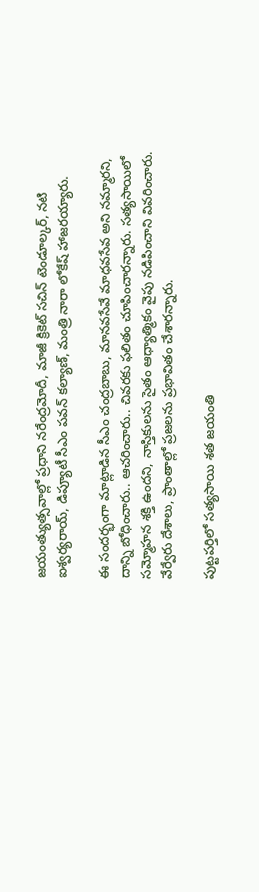జయంత్యుత్సవాల్లో ప్రధాని నరేంద్రమోదీ, మాజీ క్రికెట్ సచిన్ టెండూల్కర్, నటి ఐశ్వర్యరాయ్, డిప్యూటీ సీఎం పవన్ కల్యాణ్, మంత్రి నారా లోకేష్ హాజరయ్యారు.

ఈ సందర్భంగా మాట్లాడిన సీఎం చంద్రబాబు, మానవసేవే మాధవసేవ అని నమ్మారని, దాన్ని బోధించారు.. ఆచరించారు.. చివరకు ఫలితం చూపించారన్నారు. సత్యసాయిలో సమ్మోహన శక్తి ఉందని, నాస్తికులను సైతం ఆధ్యాత్మికం వైపు నడిపించాని వివరించారు. వేర్వేరు దేశాలు, ప్రాంతాల్లో ప్రజలను ప్రభావితం చేశారన్నారు.

పుట్టపర్తిలో సత్యసాయి శత జయంతి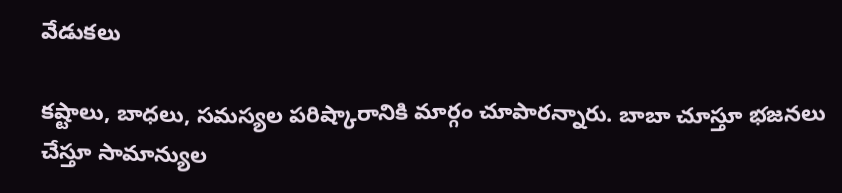వేడుకలు

కష్టాలు, బాధలు, సమస్యల పరిష్కారానికి మార్గం చూపారన్నారు. బాబా చూస్తూ భజనలు చేస్తూ సామాన్యుల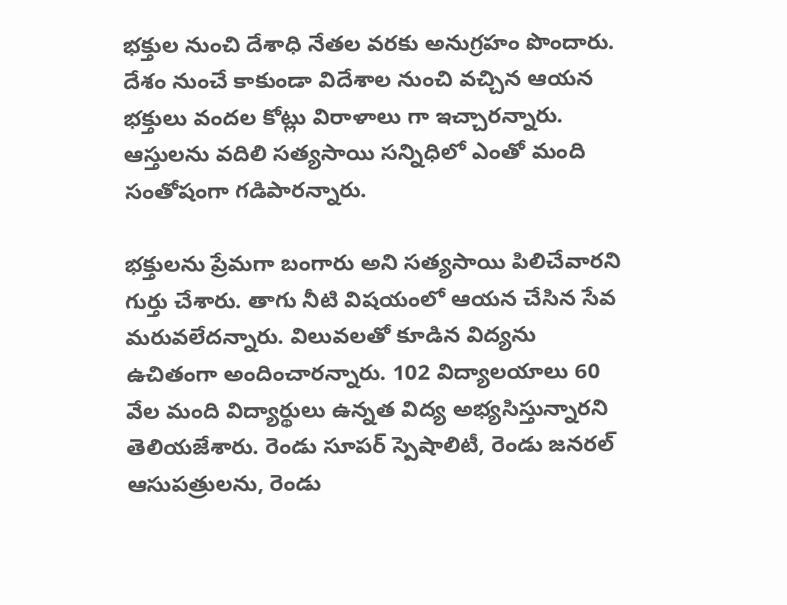భక్తుల నుంచి దేశాధి నేతల వరకు అనుగ్రహం పొందారు. దేశం నుంచే కాకుండా విదేశాల నుంచి వచ్చిన ఆయన భక్తులు వందల కోట్లు విరాళాలు గా ఇచ్చారన్నారు. ఆస్తులను వదిలి సత్యసాయి సన్నిధిలో ఎంతో మంది సంతోషంగా గడిపారన్నారు.

భక్తులను ప్రేమగా బంగారు అని సత్యసాయి పిలిచేవారని గుర్తు చేశారు. తాగు నీటి విషయంలో ఆయన చేసిన సేవ మరువలేదన్నారు. విలువలతో కూడిన విద్యను ఉచితంగా అందించారన్నారు. 102 విద్యాలయాలు 60 వేల మంది విద్యార్థులు ఉన్నత విద్య అభ్యసిస్తున్నారని తెలియజేశారు. రెండు సూపర్ స్పెషాలిటీ, రెండు జనరల్ ఆసుపత్రులను, రెండు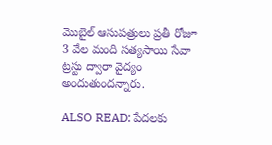మొబైల్ ఆసుపత్రులు ప్రతీ రోజూ 3 వేల మంది సత్యసాయి సేవా ట్రస్టు ద్వారా వైద్యం అందుతుందన్నారు.

ALSO READ: పేదలకు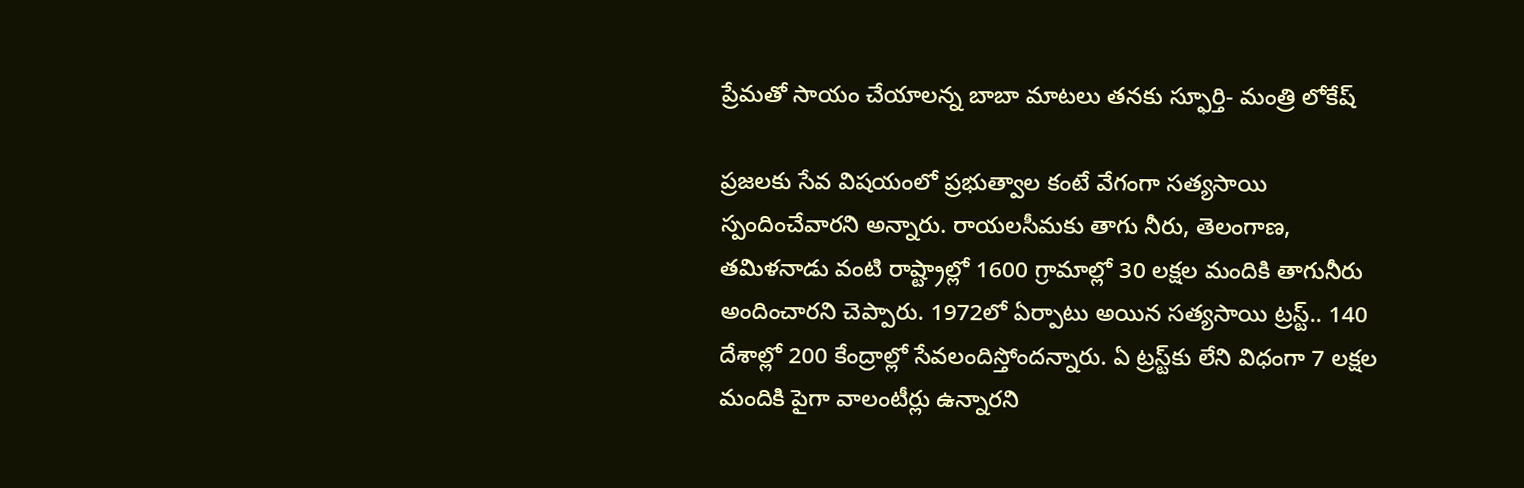ప్రేమతో సాయం చేయాలన్న బాబా మాటలు తనకు స్ఫూర్తి- మంత్రి లోకేష్

ప్రజలకు సేవ విషయంలో ప్రభుత్వాల కంటే వేగంగా సత్యసాయి స్పందించేవారని అన్నారు. రాయలసీమకు తాగు నీరు, తెలంగాణ, తమిళనాడు వంటి రాష్ట్రాల్లో 1600 గ్రామాల్లో 30 లక్షల మందికి తాగునీరు అందించారని చెప్పారు. 1972లో ఏర్పాటు అయిన సత్యసాయి ట్రస్ట్‌.. 140 దేశాల్లో 200 కేంద్రాల్లో సేవలందిస్తోందన్నారు. ఏ ట్రస్ట్‌కు లేని విధంగా 7 లక్షల మందికి పైగా వాలంటీర్లు ఉన్నారని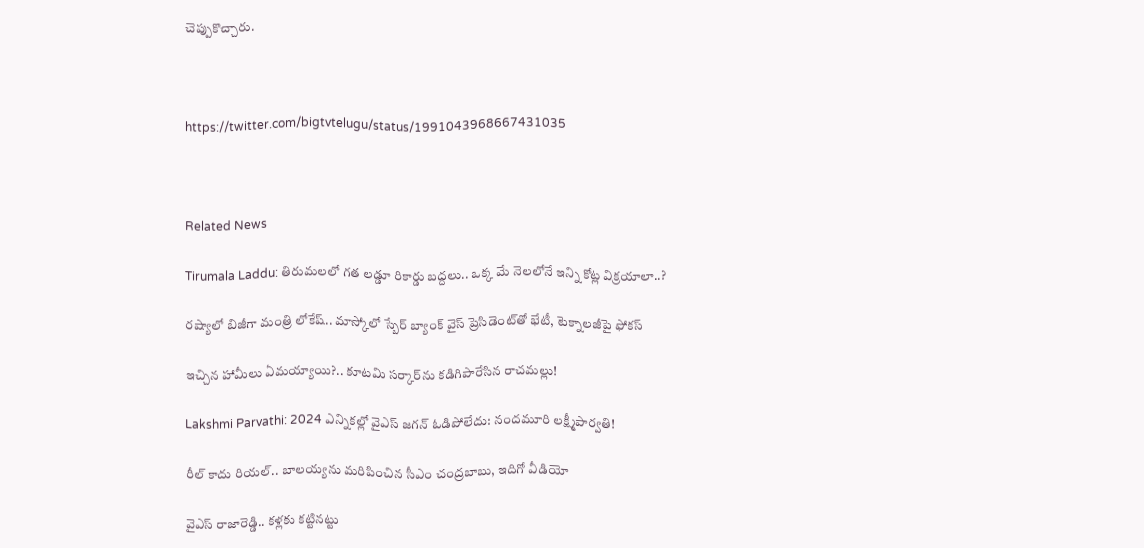చెప్పుకొచ్చారు.



https://twitter.com/bigtvtelugu/status/1991043968667431035



Related News

Tirumala Laddu: తిరుమలలో గత లడ్డూ రికార్డు బద్దలు.. ఒక్క మే నెలలోనే ఇన్ని కోట్ల విక్రయాలా..?

రష్యాలో బిజీగా మంత్రి లోకేష్.. మాస్కోలో స్బేర్‌ బ్యాంక్ వైస్ ప్రెసిడెంట్‌తో భేటీ, టెక్నాలజీపై ఫోకస్

ఇచ్చిన హామీలు ఏమయ్యాయి?.. కూటమి సర్కార్‌ను కడిగిపారేసిన రాచమల్లు!

Lakshmi Parvathi: 2024 ఎన్నికల్లో వైఎస్ జగన్ ఓడిపోలేదు: నందమూరి లక్ష్మీపార్వతి!

రీల్ కాదు రియల్.. బాలయ్యను మరిపించిన సీఎం చంద్రబాబు, ఇదిగో వీడియో

వైఎస్ రాజారెడ్డి.. కళ్లకు కట్టినట్టు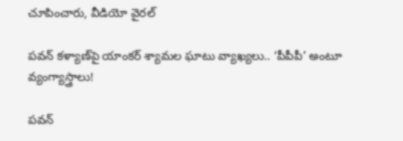చూపించారు, వీడియో వైరల్

పవన్ కళ్యాణ్‌పై యాంకర్ శ్యామల ఘాటు వ్యాఖ్యలు.. ‘పీపీపీ’ అంటూ వ్యంగ్యాస్త్రాలు!

పవన్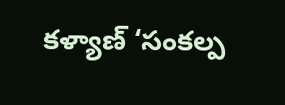కళ్యాణ్ ‘సంకల్ప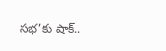సభ’కు షాక్..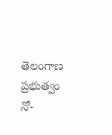తెలంగాణ ప్రభుత్వం నో-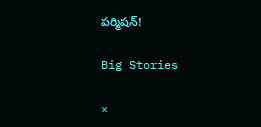పర్మిషన్!

Big Stories

×